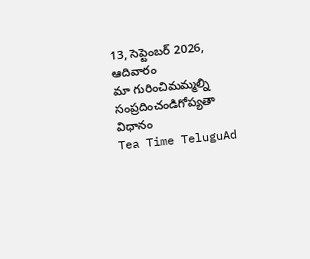13, సెప్టెంబర్ 2026, ఆదివారం
మా గురించిమమ్మల్ని సంప్రదించండిగోప్యతా విధానం
Tea Time TeluguAd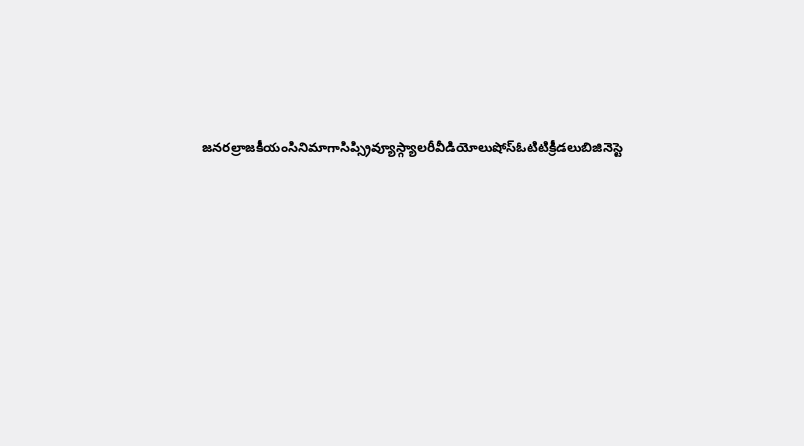జనరల్రాజకీయంసినిమాగాసిప్స్రివ్యూస్గ్యాలరీవీడియోలుషోస్ఓటిటిక్రీడలుబిజినెస్టె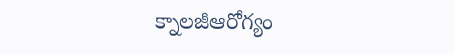క్నాలజీఆరోగ్యం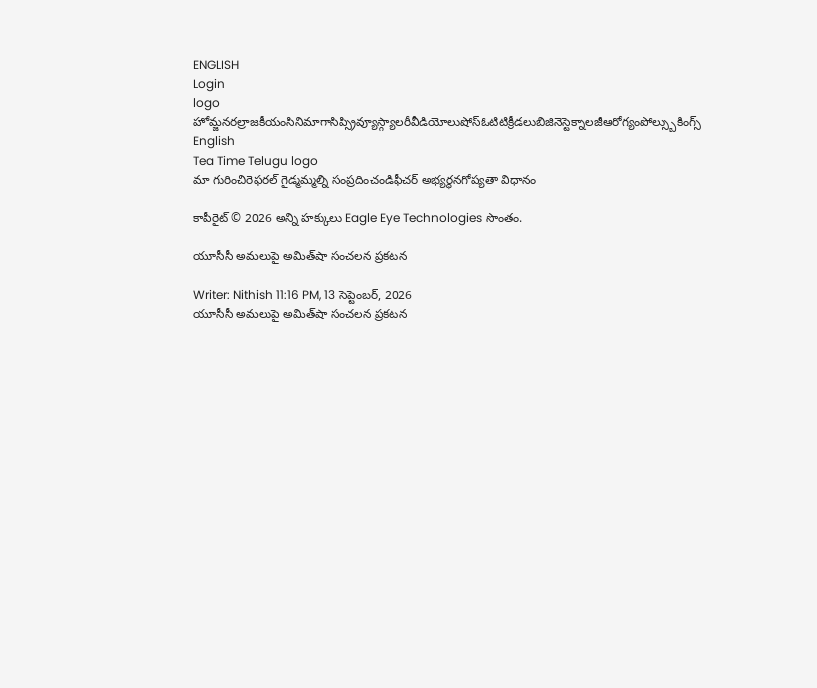ENGLISH
Login
logo
హోమ్జనరల్రాజకీయంసినిమాగాసిప్స్రివ్యూస్గ్యాలరీవీడియోలుషోస్ఓటిటిక్రీడలుబిజినెస్టెక్నాలజీఆరోగ్యంపోల్స్బుకింగ్స్
English
Tea Time Telugu logo
మా గురించిరెఫరల్ గైడ్మమ్మల్ని సంప్రదించండిఫీచర్ అభ్యర్థనగోప్యతా విధానం

కాపీరైట్ © 2026 అన్ని హక్కులు Eagle Eye Technologies సొంతం.

యూసీసీ అమలుపై అమిత్‌షా సంచలన ప్రకటన

Writer: Nithish 11:16 PM, 13 సెప్టెంబర్, 2026
యూసీసీ అమలుపై అమిత్‌షా సంచలన ప్రకటన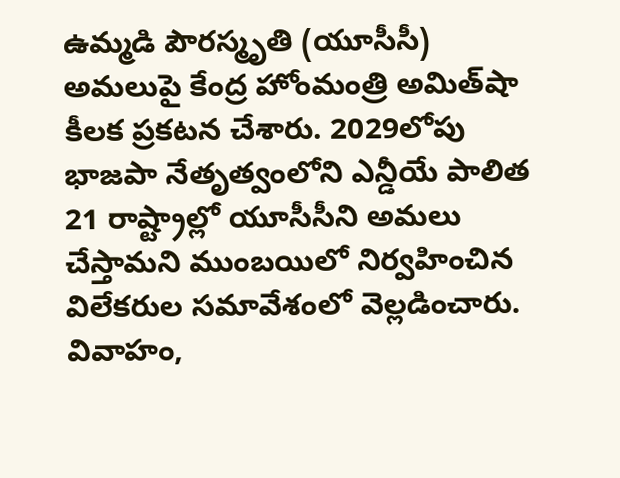ఉమ్మడి పౌరస్మృతి (యూసీసీ) అమలుపై కేంద్ర హోంమంత్రి అమిత్‌షా కీలక ప్రకటన చేశారు. 2029లోపు భాజపా నేతృత్వంలోని ఎన్డీయే పాలిత 21 రాష్ట్రాల్లో యూసీసీని అమలు చేస్తామని ముంబయిలో నిర్వహించిన విలేకరుల సమావేశంలో వెల్లడించారు. వివాహం,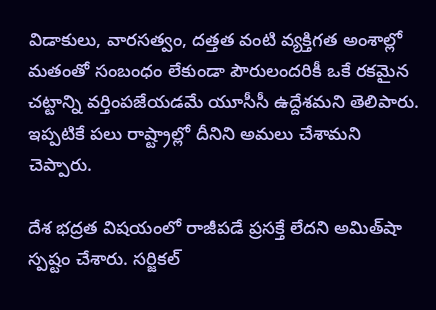విడాకులు, వారసత్వం, దత్తత వంటి వ్యక్తిగత అంశాల్లో మతంతో సంబంధం లేకుండా పౌరులందరికీ ఒకే రకమైన చట్టాన్ని వర్తింపజేయడమే యూసీసీ ఉద్దేశమని తెలిపారు. ఇప్పటికే పలు రాష్ట్రాల్లో దీనిని అమలు చేశామని చెప్పారు.

దేశ భద్రత విషయంలో రాజీపడే ప్రసక్తే లేదని అమిత్‌షా స్పష్టం చేశారు. సర్జికల్‌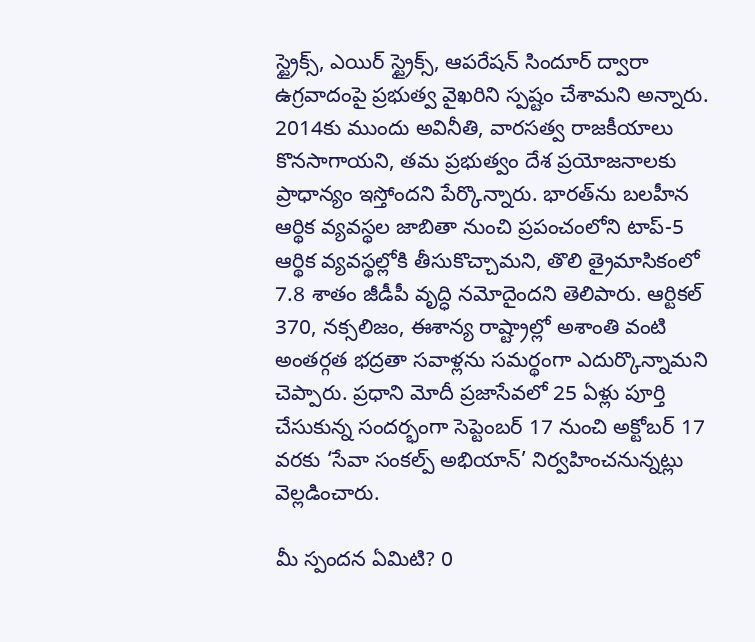స్ట్రైక్స్‌, ఎయిర్‌ స్ట్రైక్స్‌, ఆపరేషన్‌ సిందూర్‌ ద్వారా ఉగ్రవాదంపై ప్రభుత్వ వైఖరిని స్పష్టం చేశామని అన్నారు. 2014కు ముందు అవినీతి, వారసత్వ రాజకీయాలు కొనసాగాయని, తమ ప్రభుత్వం దేశ ప్రయోజనాలకు ప్రాధాన్యం ఇస్తోందని పేర్కొన్నారు. భారత్‌ను బలహీన ఆర్థిక వ్యవస్థల జాబితా నుంచి ప్రపంచంలోని టాప్‌-5 ఆర్థిక వ్యవస్థల్లోకి తీసుకొచ్చామని, తొలి త్రైమాసికంలో 7.8 శాతం జీడీపీ వృద్ధి నమోదైందని తెలిపారు. ఆర్టికల్‌ 370, నక్సలిజం, ఈశాన్య రాష్ట్రాల్లో అశాంతి వంటి అంతర్గత భద్రతా సవాళ్లను సమర్థంగా ఎదుర్కొన్నామని చెప్పారు. ప్రధాని మోదీ ప్రజాసేవలో 25 ఏళ్లు పూర్తి చేసుకున్న సందర్భంగా సెప్టెంబర్‌ 17 నుంచి అక్టోబర్‌ 17 వరకు ‘సేవా సంకల్ప్‌ అభియాన్‌’ నిర్వహించనున్నట్లు వెల్లడించారు.

మీ స్పందన ఏమిటి? 0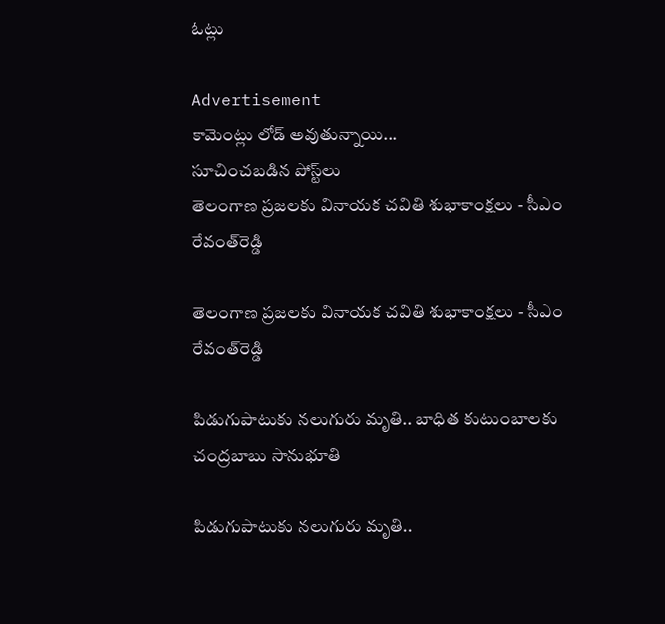ఓట్లు

Advertisement
కామెంట్లు లోడ్ అవుతున్నాయి...
సూచించబడిన పోస్ట్‌లు
తెలంగాణ ప్రజలకు వినాయక చవితి శుభాకాంక్షలు - సీఎం రేవంత్‌రెడ్డి

తెలంగాణ ప్రజలకు వినాయక చవితి శుభాకాంక్షలు - సీఎం రేవంత్‌రెడ్డి

పిడుగుపాటుకు నలుగురు మృతి.. బాధిత కుటుంబాలకు చంద్రబాబు సానుభూతి

పిడుగుపాటుకు నలుగురు మృతి..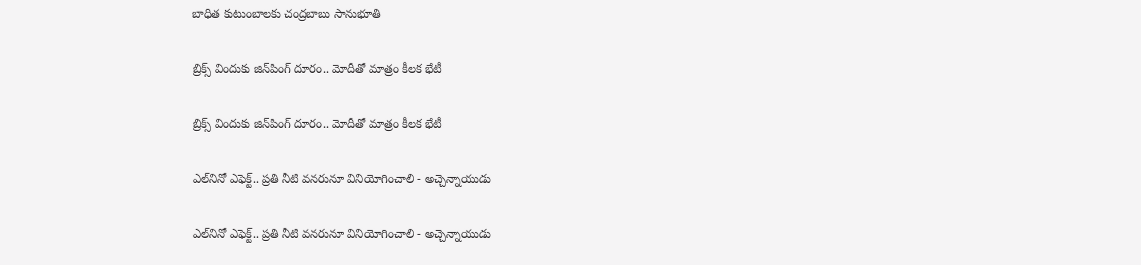బాధిత కుటుంబాలకు చంద్రబాబు సానుభూతి

బ్రిక్స్‌ విందుకు జిన్‌పింగ్‌ దూరం.. మోదీతో మాత్రం కీలక భేటీ

బ్రిక్స్‌ విందుకు జిన్‌పింగ్‌ దూరం.. మోదీతో మాత్రం కీలక భేటీ

ఎల్‌నినో ఎఫెక్ట్‌.. ప్రతి నీటి వనరునూ వినియోగించాలి - అచ్చెన్నాయుడు

ఎల్‌నినో ఎఫెక్ట్‌.. ప్రతి నీటి వనరునూ వినియోగించాలి - అచ్చెన్నాయుడు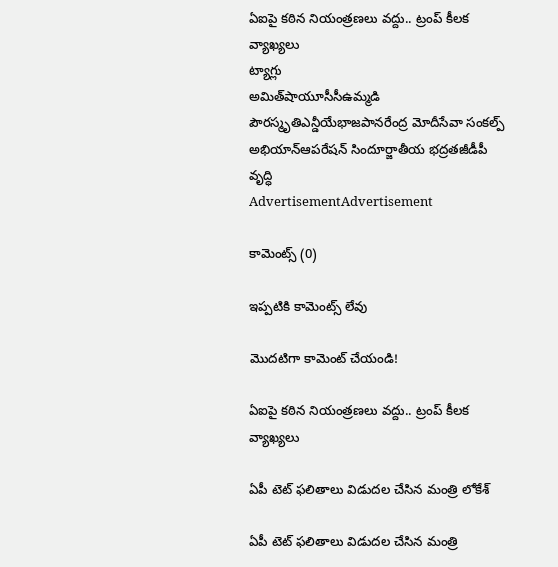ఏఐపై కఠిన నియంత్రణలు వద్దు.. ట్రంప్‌ కీలక వ్యాఖ్యలు
ట్యాగ్లు
అమిత్‌షాయూసీసీఉమ్మడి పౌరస్మృతిఎన్డీయేభాజపానరేంద్ర మోదీసేవా సంకల్ప్ అభియాన్ఆపరేషన్ సిందూర్జాతీయ భద్రతజీడీపీ వృద్ధి
AdvertisementAdvertisement

కామెంట్స్ (0)

ఇప్పటికి కామెంట్స్ లేవు

మొదటిగా కామెంట్ చేయండి!

ఏఐపై కఠిన నియంత్రణలు వద్దు.. ట్రంప్‌ కీలక వ్యాఖ్యలు

ఏపీ టెట్‌ ఫలితాలు విడుదల చేసిన మంత్రి లోకేశ్‌

ఏపీ టెట్‌ ఫలితాలు విడుదల చేసిన మంత్రి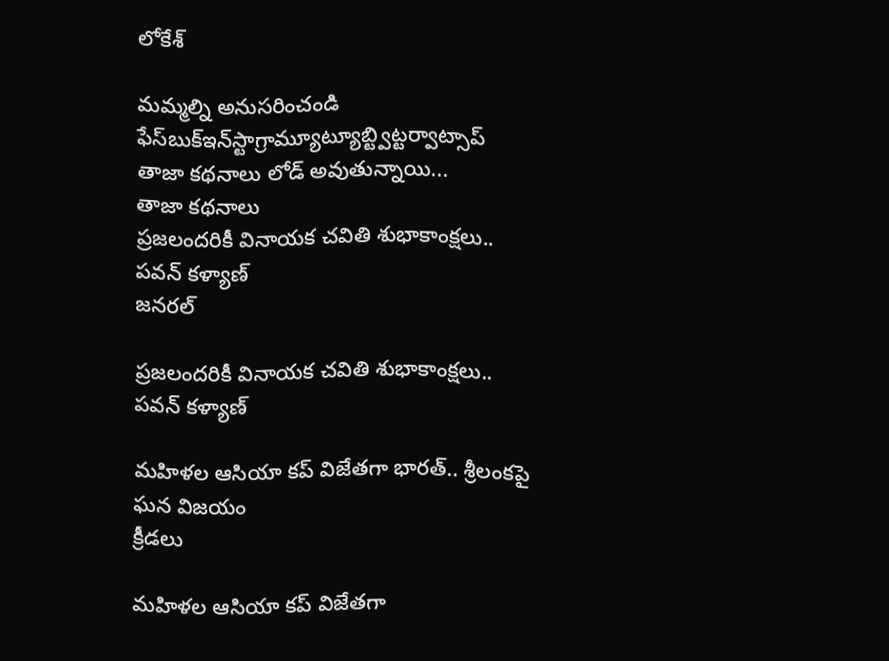లోకేశ్‌

మమ్మల్ని అనుసరించండి
ఫేస్‌బుక్ఇన్‌స్టాగ్రామ్యూట్యూబ్ట్విట్టర్వాట్సాప్
తాజా కథనాలు లోడ్ అవుతున్నాయి...
తాజా కథనాలు
ప్రజలందరికీ వినాయక చవితి శుభాకాంక్షలు.. పవన్ కళ్యాణ్
జనరల్

ప్రజలందరికీ వినాయక చవితి శుభాకాంక్షలు.. పవన్ కళ్యాణ్

మహిళల ఆసియా కప్‌ విజేతగా భారత్‌.. శ్రీలంకపై ఘన విజయం
క్రీడలు

మహిళల ఆసియా కప్‌ విజేతగా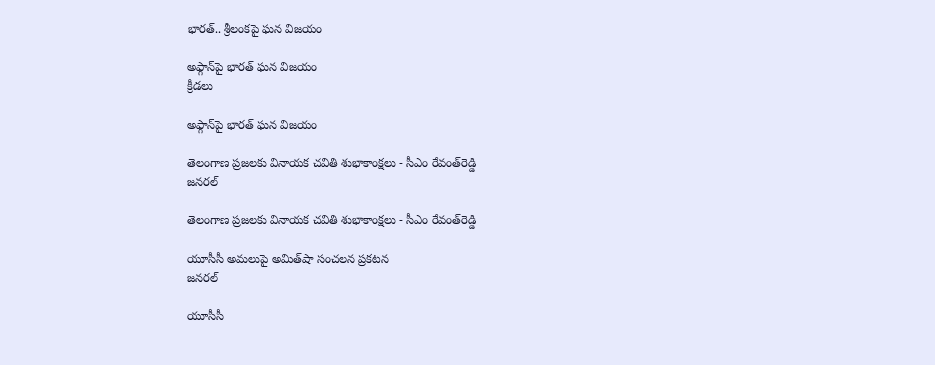భారత్‌.. శ్రీలంకపై ఘన విజయం

అఫ్గాన్‌పై భారత్‌ ఘన విజయం
క్రీడలు

అఫ్గాన్‌పై భారత్‌ ఘన విజయం

తెలంగాణ ప్రజలకు వినాయక చవితి శుభాకాంక్షలు - సీఎం రేవంత్‌రెడ్డి
జనరల్

తెలంగాణ ప్రజలకు వినాయక చవితి శుభాకాంక్షలు - సీఎం రేవంత్‌రెడ్డి

యూసీసీ అమలుపై అమిత్‌షా సంచలన ప్రకటన
జనరల్

యూసీసీ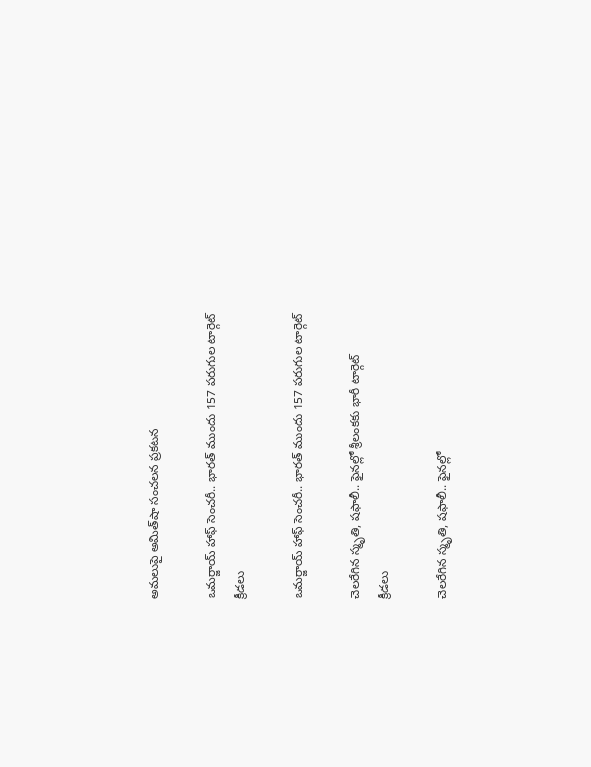అమలుపై అమిత్‌షా సంచలన ప్రకటన

ఒమర్జాయ్ హాఫ్ సెంచరీ.. భారత్ ముందు 157 పరుగుల టార్గెట్
క్రీడలు

ఒమర్జాయ్ హాఫ్ సెంచరీ.. భారత్ ముందు 157 పరుగుల టార్గెట్

చెలరేగిన స్మృతి, షఫాలీ.. ఫైనల్లో శ్రీలంకకు భారీ టార్గెట్
క్రీడలు

చెలరేగిన స్మృతి, షఫాలీ.. ఫైనల్లో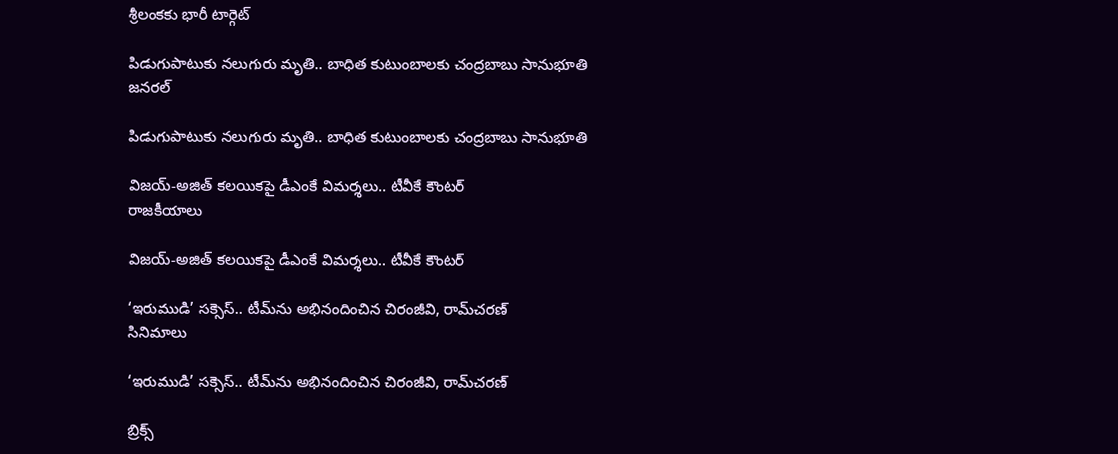శ్రీలంకకు భారీ టార్గెట్

పిడుగుపాటుకు నలుగురు మృతి.. బాధిత కుటుంబాలకు చంద్రబాబు సానుభూతి
జనరల్

పిడుగుపాటుకు నలుగురు మృతి.. బాధిత కుటుంబాలకు చంద్రబాబు సానుభూతి

విజయ్‌-అజిత్‌ కలయికపై డీఎంకే విమర్శలు.. టీవీకే కౌంటర్
రాజకీయాలు

విజయ్‌-అజిత్‌ కలయికపై డీఎంకే విమర్శలు.. టీవీకే కౌంటర్

‘ఇరుముడి’ సక్సెస్‌.. టీమ్‌ను అభినందించిన చిరంజీవి, రామ్‌చరణ్
సినిమాలు

‘ఇరుముడి’ సక్సెస్‌.. టీమ్‌ను అభినందించిన చిరంజీవి, రామ్‌చరణ్

బ్రిక్స్‌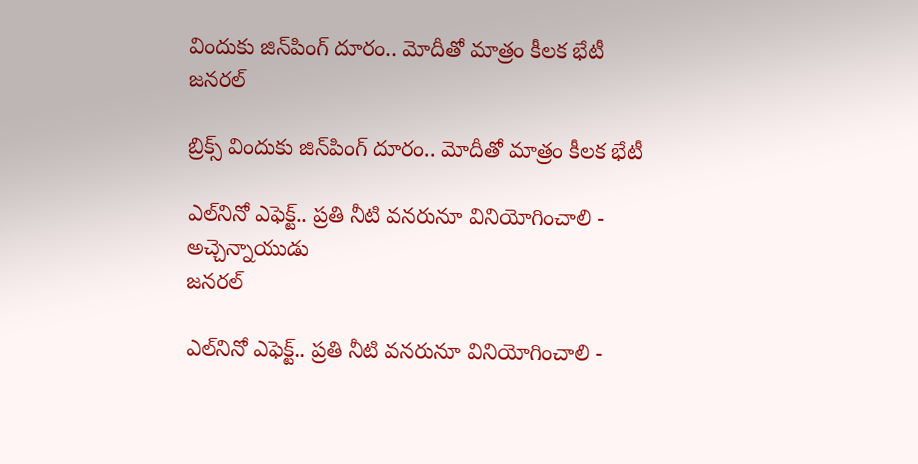విందుకు జిన్‌పింగ్‌ దూరం.. మోదీతో మాత్రం కీలక భేటీ
జనరల్

బ్రిక్స్‌ విందుకు జిన్‌పింగ్‌ దూరం.. మోదీతో మాత్రం కీలక భేటీ

ఎల్‌నినో ఎఫెక్ట్‌.. ప్రతి నీటి వనరునూ వినియోగించాలి - అచ్చెన్నాయుడు
జనరల్

ఎల్‌నినో ఎఫెక్ట్‌.. ప్రతి నీటి వనరునూ వినియోగించాలి -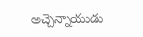అచ్చెన్నాయుడు